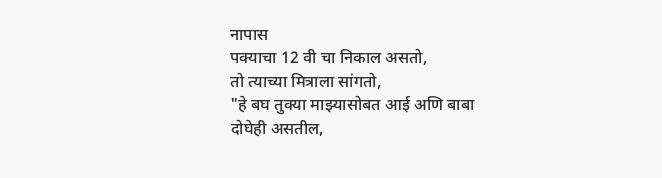नापास
पक्याचा 12 वी चा निकाल असतो,
तो त्याच्या मित्राला सांगतो,
"हे बघ तुक्या माझ्यासोबत आई अणि बाबा दोघेही असतील,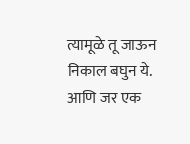त्यामूळे तू जाऊन निकाल बघुन ये. आणि जर एक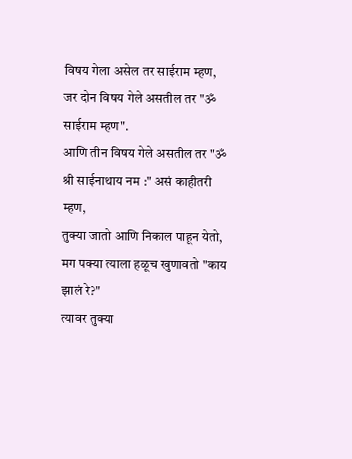विषय गेला असेल तर साईराम म्हण,
जर दोन विषय गेले असतील तर "ॐ साईराम म्हण".
आणि तीन विषय गेले असतील तर "ॐ श्री साईनाथाय नम :" असं काहीतरी म्हण,
तुक्या जातो आणि निकाल पाहून येतो,
मग पक्या त्याला हळूच खुणावतो "काय झालं रे?"
त्यावर तुक्या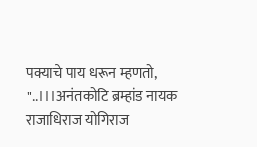पक्याचे पाय धरून म्हणतो,
"..।।।अनंतकोटि ब्रम्हांड नायक राजाधिराज योगिराज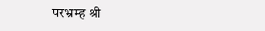परभ्रम्ह श्री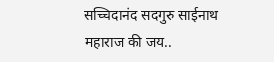सच्चिदानंद सदगुरु साईनाथ महाराज की जय..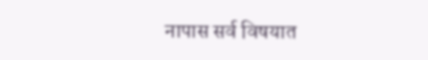नापास सर्व विषयात